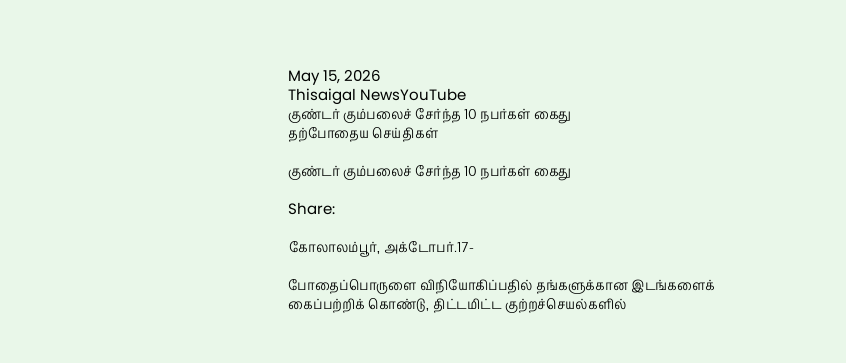May 15, 2026
Thisaigal NewsYouTube
குண்டர் கும்பலைச் சேர்ந்த 10 நபர்கள் கைது
தற்போதைய செய்திகள்

குண்டர் கும்பலைச் சேர்ந்த 10 நபர்கள் கைது

Share:

கோலாலம்பூர், அக்டோபர்.17-

போதைப்பொருளை விநியோகிப்பதில் தங்களுக்கான இடங்களைக் கைப்பற்றிக் கொண்டு, திட்டமிட்ட குற்றச்செயல்களில்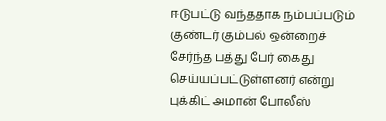ஈடுபட்டு வந்ததாக நம்பப்படும் குண்டர் கும்பல் ஒன்றைச் சேர்ந்த பத்து பேர் கைது செய்யப்பட்டுள்ளனர் என்று புக்கிட் அமான் போலீஸ்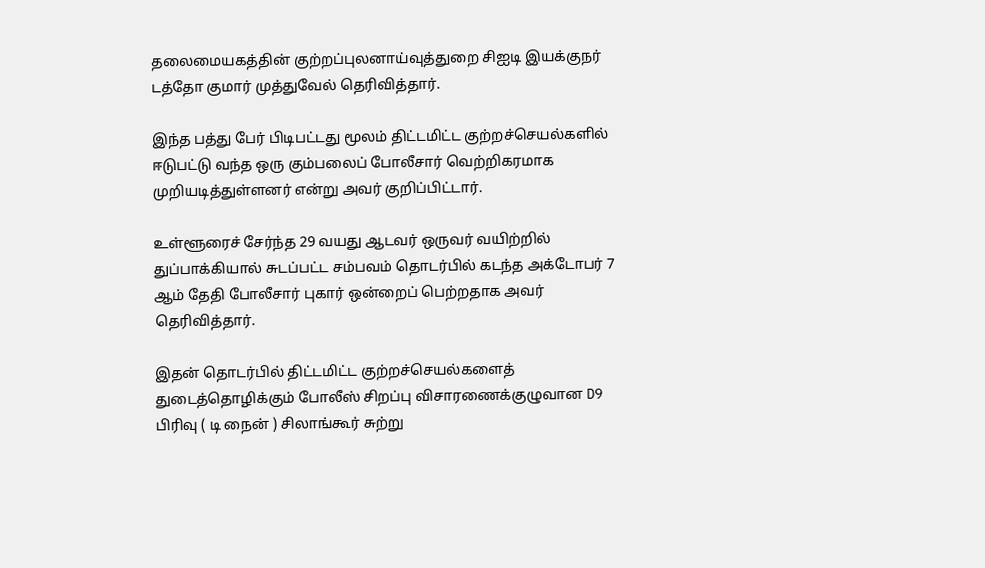தலைமையகத்தின் குற்றப்புலனாய்வுத்துறை சிஐடி இயக்குநர் டத்தோ குமார் முத்துவேல் தெரிவித்தார்.

இந்த பத்து பேர் பிடிபட்டது மூலம் திட்டமிட்ட குற்றச்செயல்களில் ஈடுபட்டு வந்த ஒரு கும்பலைப் போலீசார் வெற்றிகரமாக முறியடித்துள்ளனர் என்று அவர் குறிப்பிட்டார்.

உள்ளூரைச் சேர்ந்த 29 வயது ஆடவர் ஒருவர் வயிற்றில் துப்பாக்கியால் சுடப்பட்ட சம்பவம் தொடர்பில் கடந்த அக்டோபர் 7 ஆம் தேதி போலீசார் புகார் ஒன்றைப் பெற்றதாக அவர் தெரிவித்தார்.

இதன் தொடர்பில் திட்டமிட்ட குற்றச்செயல்களைத் துடைத்தொழிக்கும் போலீஸ் சிறப்பு விசாரணைக்குழுவான D9 பிரிவு ( டி நைன் ) சிலாங்கூர் சுற்று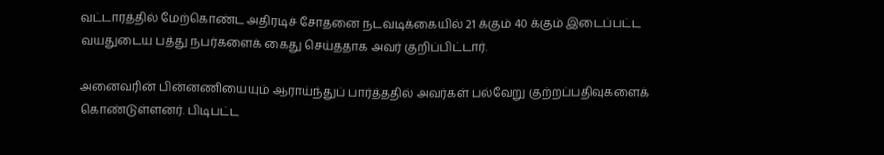வட்டாரத்தில் மேற்கொண்ட அதிரடிச் சோதனை நடவடிக்கையில் 21 க்கும் 40 க்கும் இடைப்பட்ட வயதுடைய பத்து நபர்களைக் கைது செய்ததாக அவர் குறிப்பிட்டார்.

அனைவரின் பின்னணியையும் ஆராய்ந்துப் பார்த்ததில் அவர்கள் பல்வேறு குற்றப்பதிவுகளைக் கொண்டுள்ளனர். பிடிபட்ட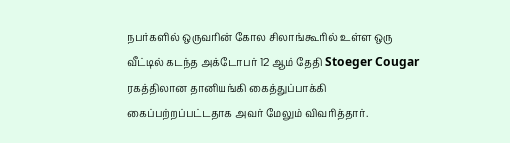நபர்களில் ஒருவரின் கோல சிலாங்கூரில் உள்ள ஒரு வீட்டில் கடந்த அக்டோபர் 12 ஆம் தேதி Stoeger Cougar ரகத்திலான தானியங்கி கைத்துப்பாக்கி கைப்பற்றப்பட்டதாக அவர் மேலும் விவரித்தார்.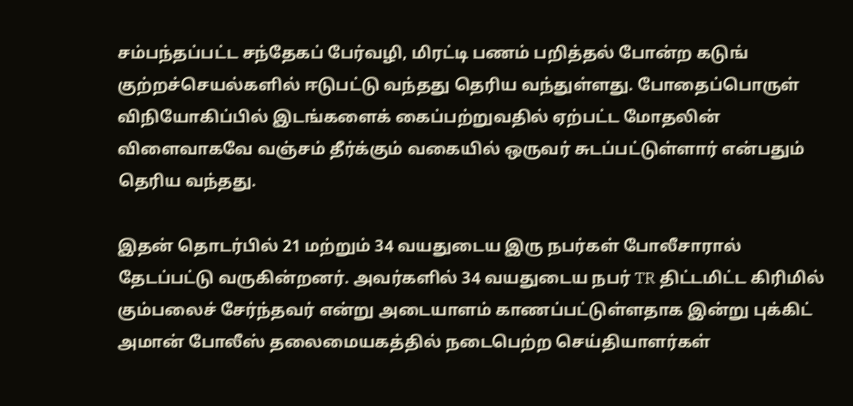சம்பந்தப்பட்ட சந்தேகப் பேர்வழி, மிரட்டி பணம் பறித்தல் போன்ற கடுங் குற்றச்செயல்களில் ஈடுபட்டு வந்தது தெரிய வந்துள்ளது. போதைப்பொருள் விநியோகிப்பில் இடங்களைக் கைப்பற்றுவதில் ஏற்பட்ட மோதலின் விளைவாகவே வஞ்சம் தீர்க்கும் வகையில் ஒருவர் சுடப்பட்டுள்ளார் என்பதும் தெரிய வந்தது.

இதன் தொடர்பில் 21 மற்றும் 34 வயதுடைய இரு நபர்கள் போலீசாரால் தேடப்பட்டு வருகின்றனர். அவர்களில் 34 வயதுடைய நபர் TR திட்டமிட்ட கிரிமில் கும்பலைச் சேர்ந்தவர் என்று அடையாளம் காணப்பட்டுள்ளதாக இன்று புக்கிட் அமான் போலீஸ் தலைமையகத்தில் நடைபெற்ற செய்தியாளர்கள்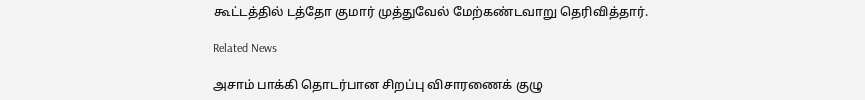கூட்டத்தில் டத்தோ குமார் முத்துவேல் மேற்கண்டவாறு தெரிவித்தார்.

Related News

அசாம் பாக்கி தொடர்பான சிறப்பு விசாரணைக் குழு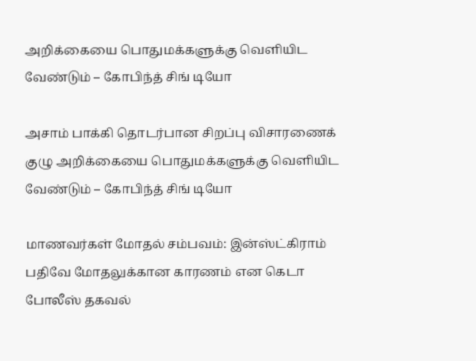அறிக்கையை பொதுமக்களுக்கு வெளியிட வேண்டும் – கோபிந்த் சிங் டியோ

அசாம் பாக்கி தொடர்பான சிறப்பு விசாரணைக் குழு அறிக்கையை பொதுமக்களுக்கு வெளியிட வேண்டும் – கோபிந்த் சிங் டியோ

மாணவர்கள் மோதல் சம்பவம்: இன்ஸ்ட்கிராம் பதிவே மோதலுக்கான காரணம் என கெடா போலீஸ் தகவல்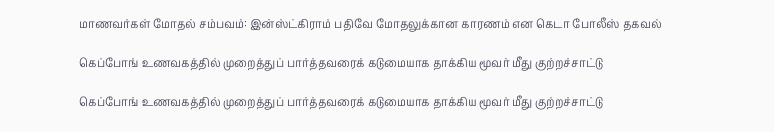மாணவர்கள் மோதல் சம்பவம்: இன்ஸ்ட்கிராம் பதிவே மோதலுக்கான காரணம் என கெடா போலீஸ் தகவல்

கெப்போங் உணவகத்தில் முறைத்துப் பார்த்தவரைக் கடுமையாக தாக்கிய மூவர் மீது குற்றச்சாட்டு

கெப்போங் உணவகத்தில் முறைத்துப் பார்த்தவரைக் கடுமையாக தாக்கிய மூவர் மீது குற்றச்சாட்டு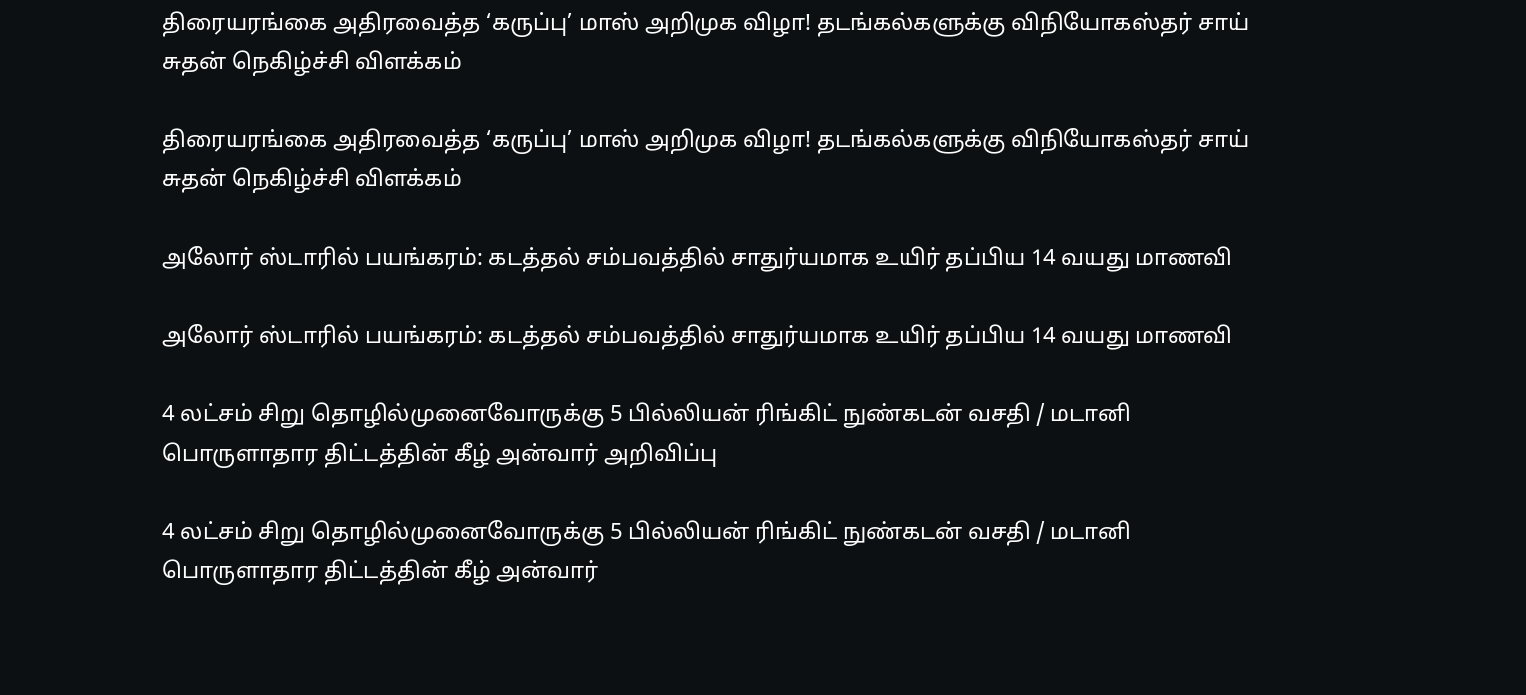திரையரங்கை அதிரவைத்த ‘கருப்பு’ மாஸ் அறிமுக விழா! தடங்கல்களுக்கு விநியோகஸ்தர் சாய் சுதன் நெகிழ்ச்சி விளக்கம்

திரையரங்கை அதிரவைத்த ‘கருப்பு’ மாஸ் அறிமுக விழா! தடங்கல்களுக்கு விநியோகஸ்தர் சாய் சுதன் நெகிழ்ச்சி விளக்கம்

அலோர் ஸ்டாரில் பயங்கரம்: கடத்தல் சம்பவத்தில் சாதுர்யமாக உயிர் தப்பிய 14 வயது மாணவி

அலோர் ஸ்டாரில் பயங்கரம்: கடத்தல் சம்பவத்தில் சாதுர்யமாக உயிர் தப்பிய 14 வயது மாணவி

4 லட்சம் சிறு தொழில்முனைவோருக்கு 5 பில்லியன் ரிங்கிட் நுண்கடன் வசதி / மடானி பொருளாதார திட்டத்தின் கீழ் அன்வார் அறிவிப்பு

4 லட்சம் சிறு தொழில்முனைவோருக்கு 5 பில்லியன் ரிங்கிட் நுண்கடன் வசதி / மடானி பொருளாதார திட்டத்தின் கீழ் அன்வார்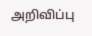அறிவிப்பு